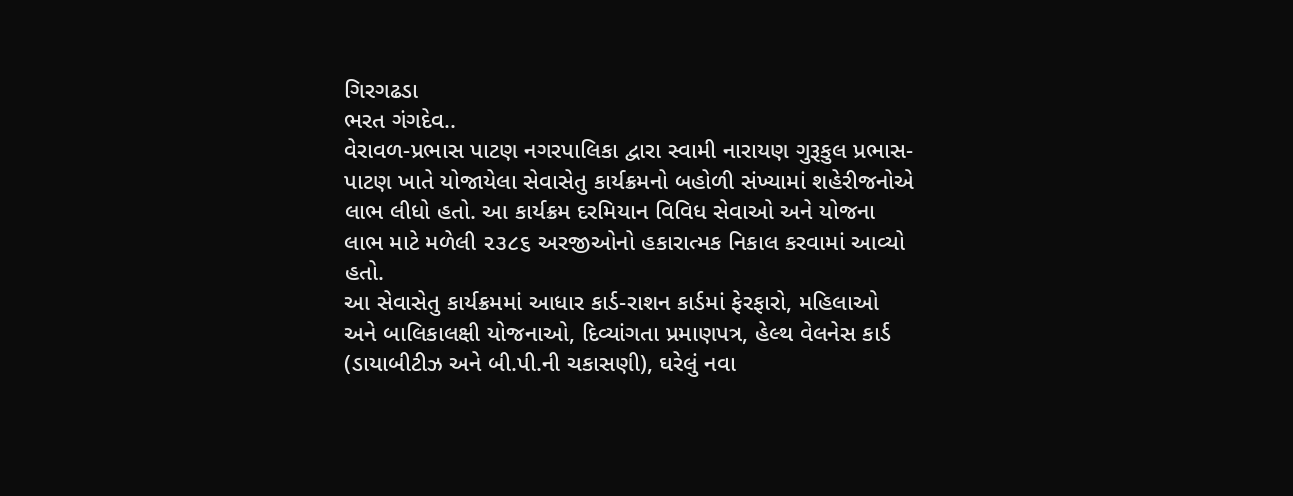ગિરગઢડા
ભરત ગંગદેવ..
વેરાવળ-પ્રભાસ પાટણ નગરપાલિકા દ્વારા સ્વામી નારાયણ ગુરૂકુલ પ્રભાસ-પાટણ ખાતે યોજાયેલા સેવાસેતુ કાર્યક્રમનો બહોળી સંખ્યામાં શહેરીજનોએ લાભ લીધો હતો. આ કાર્યક્રમ દરમિયાન વિવિધ સેવાઓ અને યોજના લાભ માટે મળેલી ૨૩૮૬ અરજીઓનો હકારાત્મક નિકાલ કરવામાં આવ્યો હતો.
આ સેવાસેતુ કાર્યક્રમમાં આધાર કાર્ડ-રાશન કાર્ડમાં ફેરફારો, મહિલાઓ અને બાલિકાલક્ષી યોજનાઓ, દિવ્યાંગતા પ્રમાણપત્ર, હેલ્થ વેલનેસ કાર્ડ (ડાયાબીટીઝ અને બી.પી.ની ચકાસણી), ઘરેલું નવા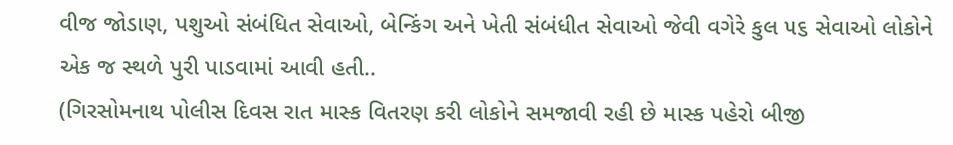વીજ જોડાણ, પશુઓ સંબંધિત સેવાઓ, બેન્કિંગ અને ખેતી સંબંધીત સેવાઓ જેવી વગેરે કુલ ૫૬ સેવાઓ લોકોને એક જ સ્થળે પુરી પાડવામાં આવી હતી..
(ગિરસોમનાથ પોલીસ દિવસ રાત માસ્ક વિતરણ કરી લોકોને સમજાવી રહી છે માસ્ક પહેરો બીજી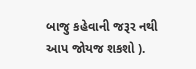બાજુ કહેવાની જરૂર નથી આપ જોયજ શકશો ).